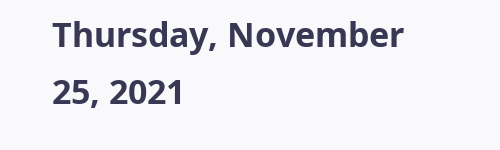Thursday, November 25, 2021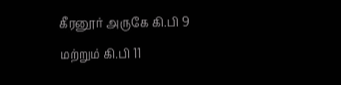கீரனூர் அருகே கி.பி 9 மற்றும் கி.பி 11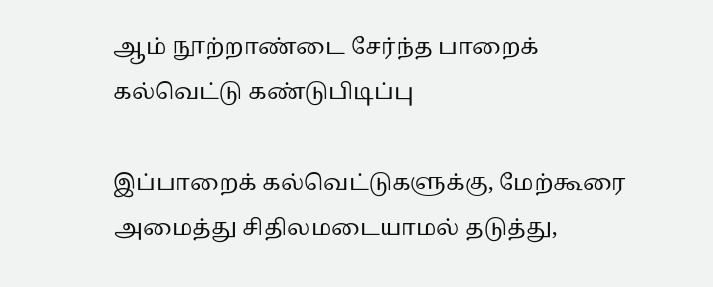ஆம் நூற்றாண்டை சேர்ந்த பாறைக் கல்வெட்டு கண்டுபிடிப்பு

இப்பாறைக் கல்வெட்டுகளுக்கு, மேற்கூரை அமைத்து சிதிலமடையாமல் தடுத்து,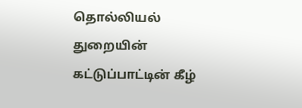தொல்லியல் துறையின் கட்டுப்பாட்டின் கீழ்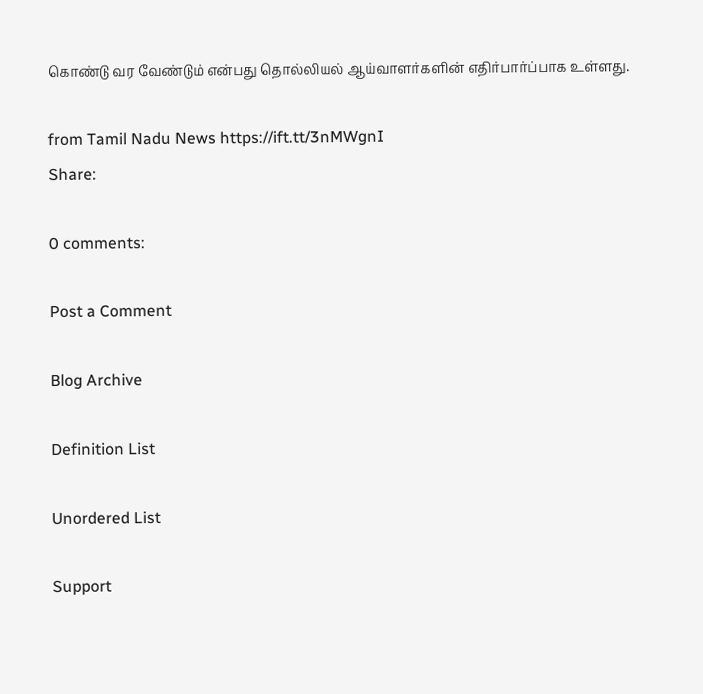கொண்டு வர வேண்டும் என்பது தொல்லியல் ஆய்வாளர்களின் எதிர்பார்ப்பாக உள்ளது.

from Tamil Nadu News https://ift.tt/3nMWgnI
Share:

0 comments:

Post a Comment

Blog Archive

Definition List

Unordered List

Support